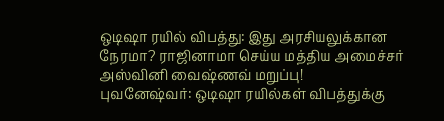ஒடிஷா ரயில் விபத்து: இது அரசியலுக்கான நேரமா? ராஜினாமா செய்ய மத்திய அமைச்சர் அஸ்வினி வைஷ்ணவ் மறுப்பு!
புவனேஷ்வர்: ஒடிஷா ரயில்கள் விபத்துக்கு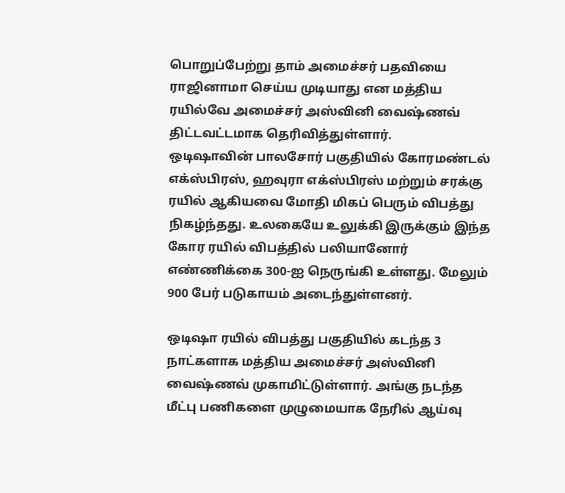பொறுப்பேற்று தாம் அமைச்சர் பதவியை ராஜினாமா செய்ய முடியாது என மத்திய ரயில்வே அமைச்சர் அஸ்வினி வைஷ்ணவ் திட்டவட்டமாக தெரிவித்துள்ளார்.
ஒடிஷாவின் பாலசோர் பகுதியில் கோரமண்டல் எக்ஸ்பிரஸ், ஹவுரா எக்ஸ்பிரஸ் மற்றும் சரக்கு ரயில் ஆகியவை மோதி மிகப் பெரும் விபத்து நிகழ்ந்தது. உலகையே உலுக்கி இருக்கும் இந்த கோர ரயில் விபத்தில் பலியானோர் எண்ணிக்கை 300-ஐ நெருங்கி உள்ளது. மேலும் 900 பேர் படுகாயம் அடைந்துள்ளனர்.

ஒடிஷா ரயில் விபத்து பகுதியில் கடந்த 3 நாட்களாக மத்திய அமைச்சர் அஸ்வினி வைஷ்ணவ் முகாமிட்டுள்ளார். அங்கு நடந்த மீட்பு பணிகளை முழுமையாக நேரில் ஆய்வு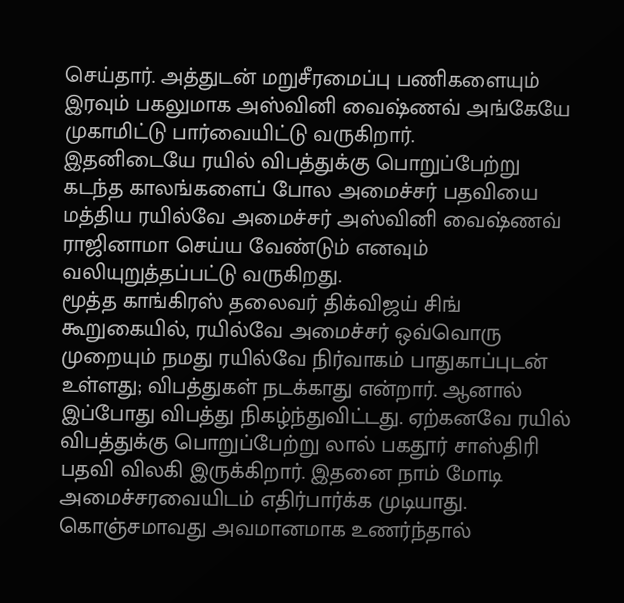செய்தார். அத்துடன் மறுசீரமைப்பு பணிகளையும் இரவும் பகலுமாக அஸ்வினி வைஷ்ணவ் அங்கேயே முகாமிட்டு பார்வையிட்டு வருகிறார்.
இதனிடையே ரயில் விபத்துக்கு பொறுப்பேற்று கடந்த காலங்களைப் போல அமைச்சர் பதவியை மத்திய ரயில்வே அமைச்சர் அஸ்வினி வைஷ்ணவ் ராஜினாமா செய்ய வேண்டும் எனவும் வலியுறுத்தப்பட்டு வருகிறது.
மூத்த காங்கிரஸ் தலைவர் திக்விஜய் சிங் கூறுகையில், ரயில்வே அமைச்சர் ஒவ்வொரு முறையும் நமது ரயில்வே நிர்வாகம் பாதுகாப்புடன் உள்ளது; விபத்துகள் நடக்காது என்றார். ஆனால் இப்போது விபத்து நிகழ்ந்துவிட்டது. ஏற்கனவே ரயில் விபத்துக்கு பொறுப்பேற்று லால் பகதூர் சாஸ்திரி பதவி விலகி இருக்கிறார். இதனை நாம் மோடி அமைச்சரவையிடம் எதிர்பார்க்க முடியாது. கொஞ்சமாவது அவமானமாக உணர்ந்தால்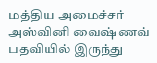மத்திய அமைச்சர் அஸ்வினி வைஷ்ணவ் பதவியில் இருந்து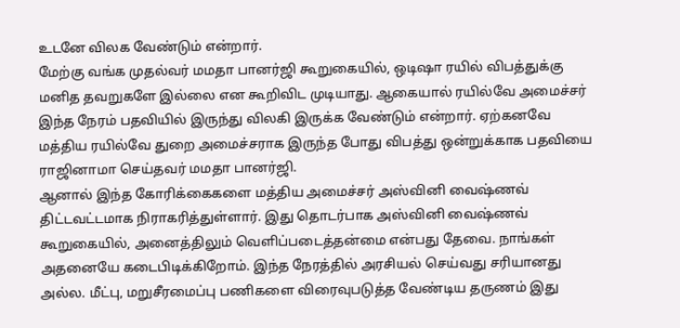உடனே விலக வேண்டும் என்றார்.
மேற்கு வங்க முதல்வர் மமதா பானர்ஜி கூறுகையில், ஒடிஷா ரயில் விபத்துக்கு மனித தவறுகளே இல்லை என கூறிவிட முடியாது. ஆகையால் ரயில்வே அமைச்சர் இந்த நேரம் பதவியில் இருந்து விலகி இருக்க வேண்டும் என்றார். ஏற்கனவே மத்திய ரயில்வே துறை அமைச்சராக இருந்த போது விபத்து ஒன்றுக்காக பதவியை ராஜினாமா செய்தவர் மமதா பானர்ஜி.
ஆனால் இந்த கோரிக்கைகளை மத்திய அமைச்சர் அஸ்வினி வைஷ்ணவ் திட்டவட்டமாக நிராகரித்துள்ளார். இது தொடர்பாக அஸ்வினி வைஷ்ணவ் கூறுகையில், அனைத்திலும் வெளிப்படைத்தன்மை என்பது தேவை. நாங்கள் அதனையே கடைபிடிக்கிறோம். இந்த நேரத்தில் அரசியல் செய்வது சரியானது அல்ல. மீட்பு, மறுசீரமைப்பு பணிகளை விரைவுபடுத்த வேண்டிய தருணம் இது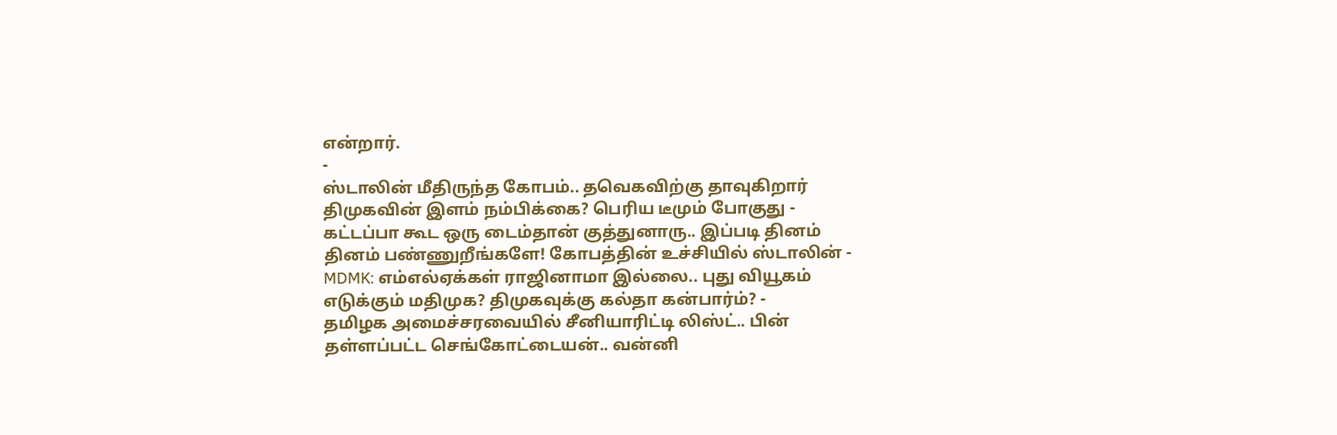என்றார்.
-
ஸ்டாலின் மீதிருந்த கோபம்.. தவெகவிற்கு தாவுகிறார் திமுகவின் இளம் நம்பிக்கை? பெரிய டீமும் போகுது -
கட்டப்பா கூட ஒரு டைம்தான் குத்துனாரு.. இப்படி தினம் தினம் பண்ணுறீங்களே! கோபத்தின் உச்சியில் ஸ்டாலின் -
MDMK: எம்எல்ஏக்கள் ராஜினாமா இல்லை.. புது வியூகம் எடுக்கும் மதிமுக? திமுகவுக்கு கல்தா கன்பார்ம்? -
தமிழக அமைச்சரவையில் சீனியாரிட்டி லிஸ்ட்.. பின் தள்ளப்பட்ட செங்கோட்டையன்.. வன்னி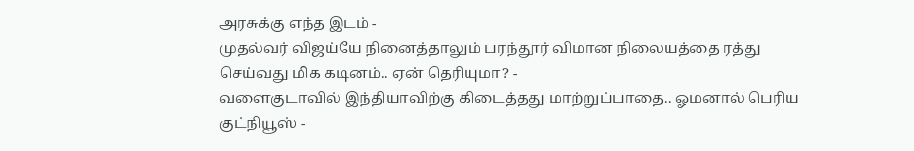அரசுக்கு எந்த இடம் -
முதல்வர் விஜய்யே நினைத்தாலும் பரந்தூர் விமான நிலையத்தை ரத்து செய்வது மிக கடினம்.. ஏன் தெரியுமா? -
வளைகுடாவில் இந்தியாவிற்கு கிடைத்தது மாற்றுப்பாதை.. ஓமனால் பெரிய குட்நியூஸ் -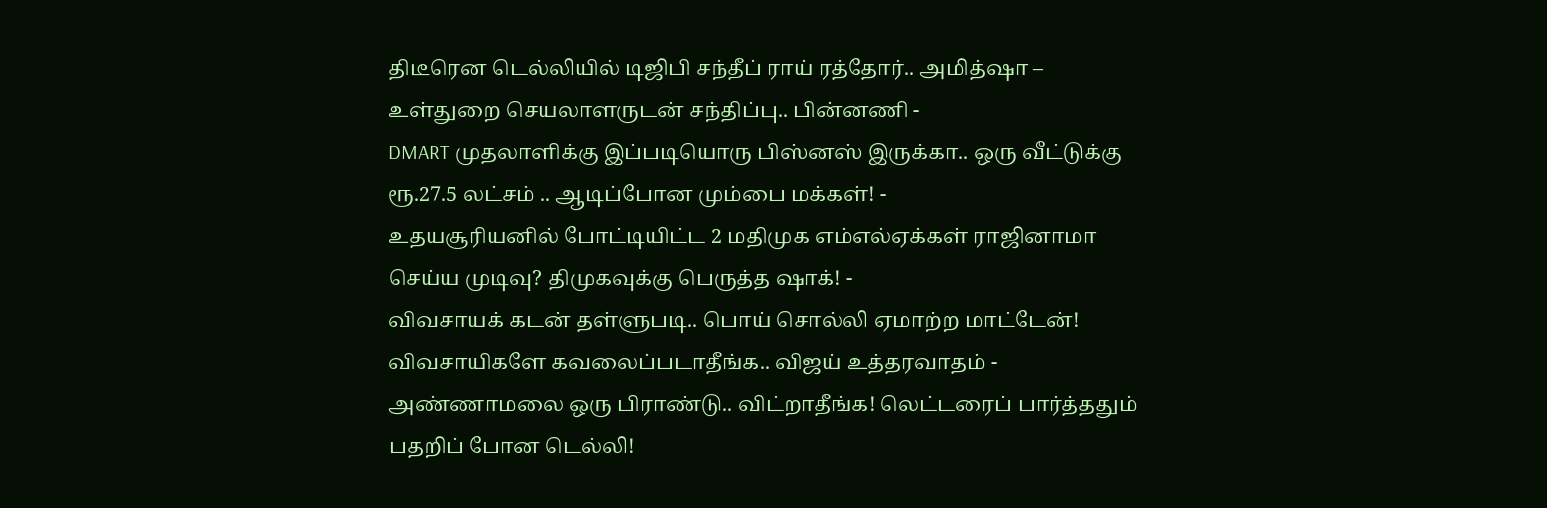திடீரென டெல்லியில் டிஜிபி சந்தீப் ராய் ரத்தோர்.. அமித்ஷா – உள்துறை செயலாளருடன் சந்திப்பு.. பின்னணி -
DMART முதலாளிக்கு இப்படியொரு பிஸ்னஸ் இருக்கா.. ஒரு வீட்டுக்கு ரூ.27.5 லட்சம் .. ஆடிப்போன மும்பை மக்கள்! -
உதயசூரியனில் போட்டியிட்ட 2 மதிமுக எம்எல்ஏக்கள் ராஜினாமா செய்ய முடிவு? திமுகவுக்கு பெருத்த ஷாக்! -
விவசாயக் கடன் தள்ளுபடி.. பொய் சொல்லி ஏமாற்ற மாட்டேன்! விவசாயிகளே கவலைப்படாதீங்க.. விஜய் உத்தரவாதம் -
அண்ணாமலை ஒரு பிராண்டு.. விட்றாதீங்க! லெட்டரைப் பார்த்ததும் பதறிப் போன டெல்லி!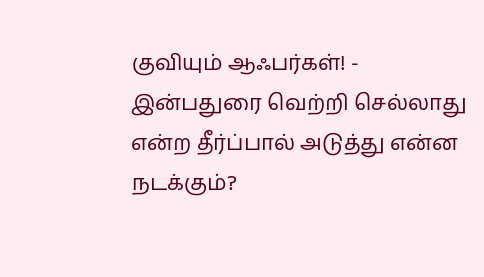குவியும் ஆஃபர்கள்! -
இன்பதுரை வெற்றி செல்லாது என்ற தீர்ப்பால் அடுத்து என்ன நடக்கும்?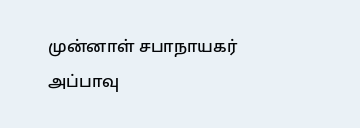முன்னாள் சபாநாயகர் அப்பாவு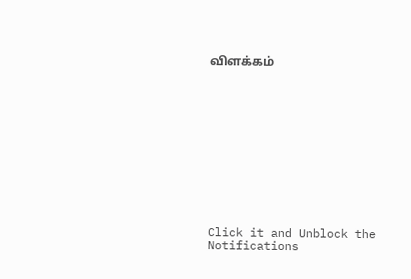விளக்கம்












Click it and Unblock the Notifications